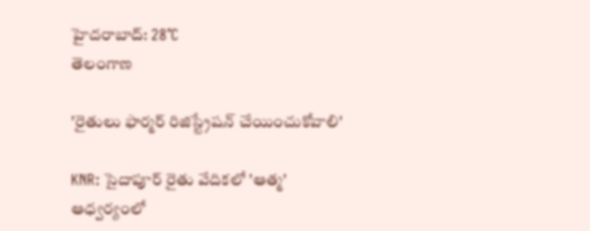హైదరాబాద్: 28°C
తెలంగాణ

'రైతులు ఫార్మర్ రిజిస్ట్రేషన్ చేయించుకోవాలి'

KNR: సైదాపూర్ రైతు వేదికలో 'ఆత్మ' ఆధ్వర్యంలో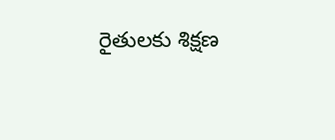రైతులకు శిక్షణ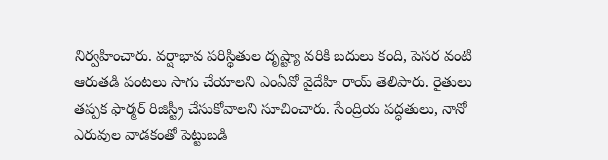నిర్వహించారు. వర్షాభావ పరిస్థితుల దృష్ట్యా వరికి బదులు కంది, పెసర వంటి ఆరుతడి పంటలు సాగు చేయాలని ఎంఏవో వైదేహి రాయ్ తెలిపారు. రైతులు తప్పక ఫార్మర్ రిజిస్ట్రీ చేసుకోవాలని సూచించారు. సేంద్రియ పద్ధతులు, నానో ఎరువుల వాడకంతో పెట్టుబడి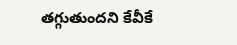తగ్గుతుందని కేవీకే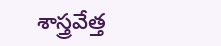శాస్త్రవేత్త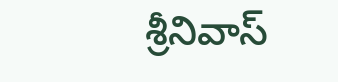శ్రీనివాస్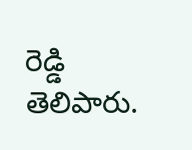రెడ్డి తెలిపారు.